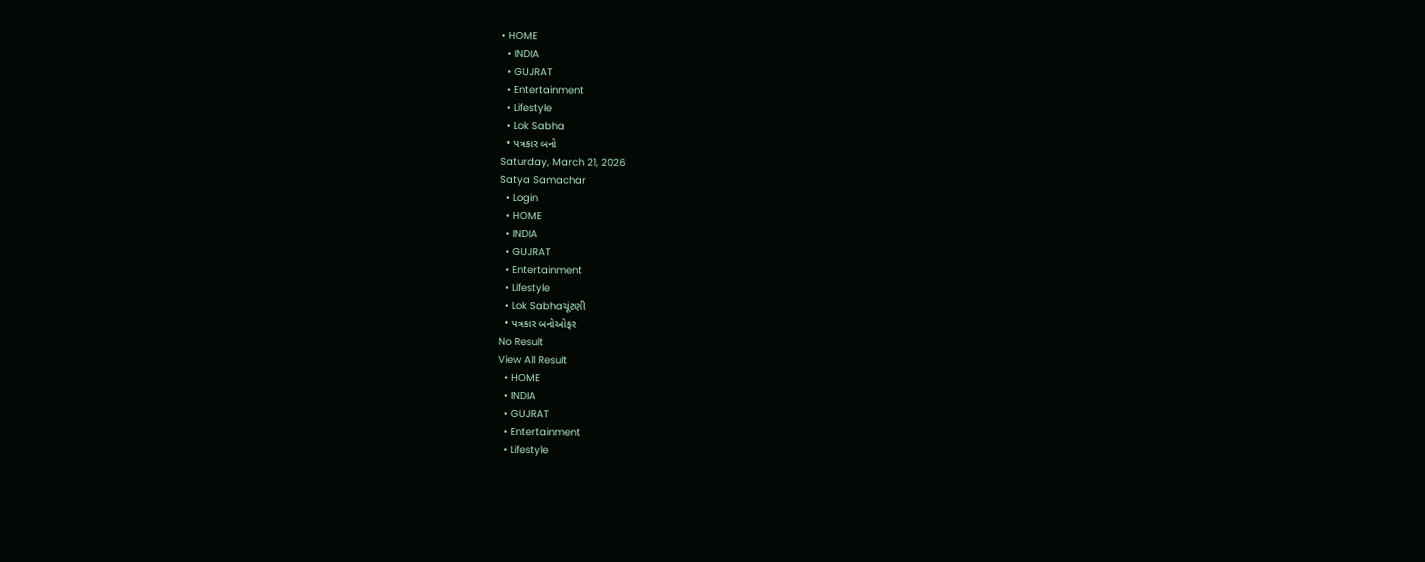• HOME
  • INDIA
  • GUJRAT
  • Entertainment
  • Lifestyle
  • Lok Sabha
  • પત્રકાર બનો
Saturday, March 21, 2026
Satya Samachar
  • Login
  • HOME
  • INDIA
  • GUJRAT
  • Entertainment
  • Lifestyle
  • Lok Sabhaચૂંટણી
  • પત્રકાર બનોઓફર
No Result
View All Result
  • HOME
  • INDIA
  • GUJRAT
  • Entertainment
  • Lifestyle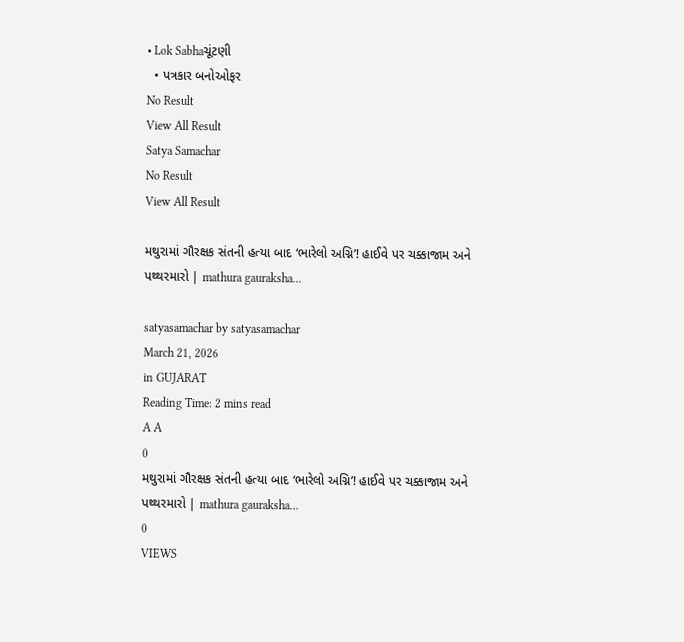• Lok Sabhaચૂંટણી
  • પત્રકાર બનોઓફર
No Result
View All Result
Satya Samachar
No Result
View All Result

મથુરામાં ગૌરક્ષક સંતની હત્યા બાદ ‘ભારેલો અગ્નિ’! હાઈવે પર ચક્કાજામ અને પથ્થરમારો | mathura gauraksha…

satyasamachar by satyasamachar
March 21, 2026
in GUJARAT
Reading Time: 2 mins read
A A
0
મથુરામાં ગૌરક્ષક સંતની હત્યા બાદ ‘ભારેલો અગ્નિ’! હાઈવે પર ચક્કાજામ અને પથ્થરમારો | mathura gauraksha…
0
VIEWS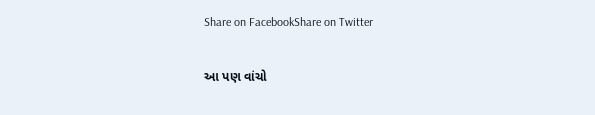Share on FacebookShare on Twitter

આ પણ વાંચો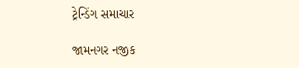ટ્રેન્ડિંગ સમાચાર

જામનગર નજીક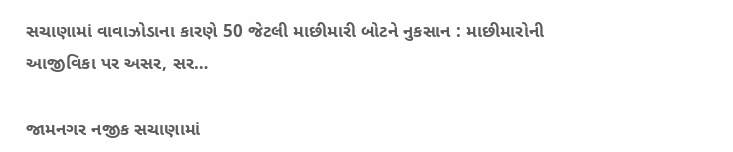સચાણામાં વાવાઝોડાના કારણે 50 જેટલી માછીમારી બોટને નુકસાન : માછીમારોની આજીવિકા પર અસર, સર…

જામનગર નજીક સચાણામાં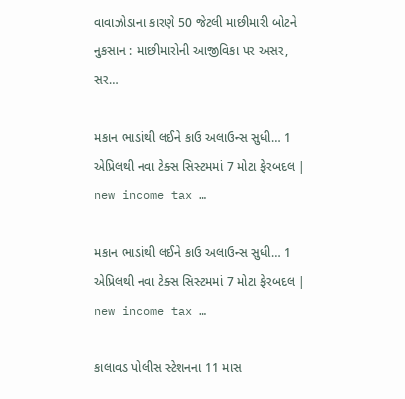વાવાઝોડાના કારણે 50 જેટલી માછીમારી બોટને નુકસાન : માછીમારોની આજીવિકા પર અસર, સર…

મકાન ભાડાંથી લઈને કાઉ અલાઉન્સ સુધી… 1 એપ્રિલથી નવા ટેક્સ સિસ્ટમમાં 7 મોટા ફેરબદલ | new income tax …

મકાન ભાડાંથી લઈને કાઉ અલાઉન્સ સુધી… 1 એપ્રિલથી નવા ટેક્સ સિસ્ટમમાં 7 મોટા ફેરબદલ | new income tax …

કાલાવડ પોલીસ સ્ટેશનના 11 માસ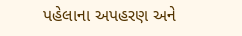પહેલાના અપહરણ અને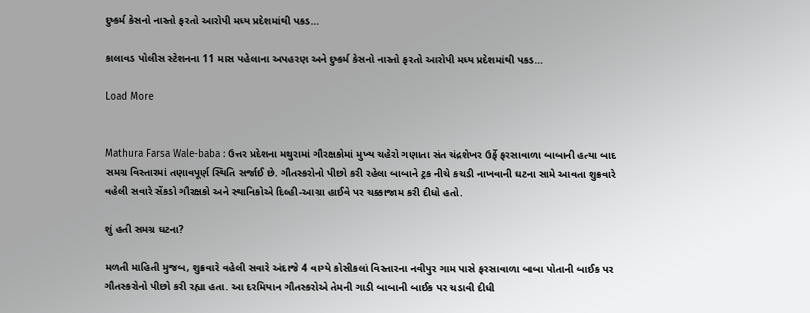દુષ્કર્મ કેસનો નાસ્તો ફરતો આરોપી મધ્ય પ્રદેશમાંથી પકડ…

કાલાવડ પોલીસ સ્ટેશનના 11 માસ પહેલાના અપહરણ અને દુષ્કર્મ કેસનો નાસ્તો ફરતો આરોપી મધ્ય પ્રદેશમાંથી પકડ…

Load More


Mathura Farsa Wale-baba : ઉત્તર પ્રદેશના મથુરામાં ગૌરક્ષકોમાં મુખ્ય ચહેરો ગણાતા સંત ચંદ્રશેખર ઉર્ફે ફરસાવાળા બાબાની હત્યા બાદ સમગ્ર વિસ્તારમાં તણાવપૂર્ણ સ્થિતિ સર્જાઈ છે. ગૌતસ્કરોનો પીછો કરી રહેલા બાબાને ટ્રક નીચે કચડી નાખવાની ઘટના સામે આવતા શુક્રવારે વહેલી સવારે સેંકડો ગૌરક્ષકો અને સ્થાનિકોએ દિલ્હી-આગ્રા હાઈવે પર ચક્કાજામ કરી દીધો હતો.

શું હતી સમગ્ર ઘટના?

મળતી માહિતી મુજબ, શુક્રવારે વહેલી સવારે અંદાજે 4 વાગ્યે કોસીકલાં વિસ્તારના નવીપુર ગામ પાસે ફરસાવાળા બાબા પોતાની બાઈક પર ગૌતસ્કરોનો પીછો કરી રહ્યા હતા. આ દરમિયાન ગૌતસ્કરોએ તેમની ગાડી બાબાની બાઈક પર ચડાવી દીધી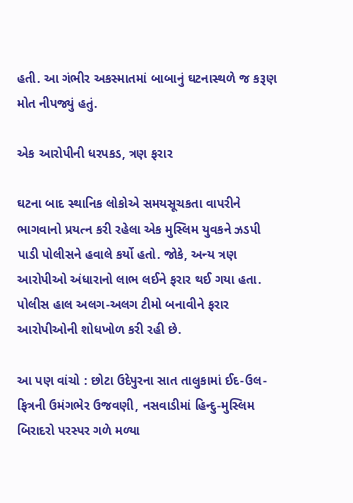હતી. આ ગંભીર અકસ્માતમાં બાબાનું ઘટનાસ્થળે જ કરૂણ મોત નીપજ્યું હતું.

એક આરોપીની ધરપકડ, ત્રણ ફરાર

ઘટના બાદ સ્થાનિક લોકોએ સમયસૂચકતા વાપરીને ભાગવાનો પ્રયત્ન કરી રહેલા એક મુસ્લિમ યુવકને ઝડપી પાડી પોલીસને હવાલે કર્યો હતો. જોકે, અન્ય ત્રણ આરોપીઓ અંધારાનો લાભ લઈને ફરાર થઈ ગયા હતા. પોલીસ હાલ અલગ-અલગ ટીમો બનાવીને ફરાર આરોપીઓની શોધખોળ કરી રહી છે.

આ પણ વાંચો : છોટા ઉદેપુરના સાત તાલુકામાં ઈદ-ઉલ-ફિત્રની ઉમંગભેર ઉજવણી, નસવાડીમાં હિન્દુ-મુસ્લિમ બિરાદરો પરસ્પર ગળે મળ્યા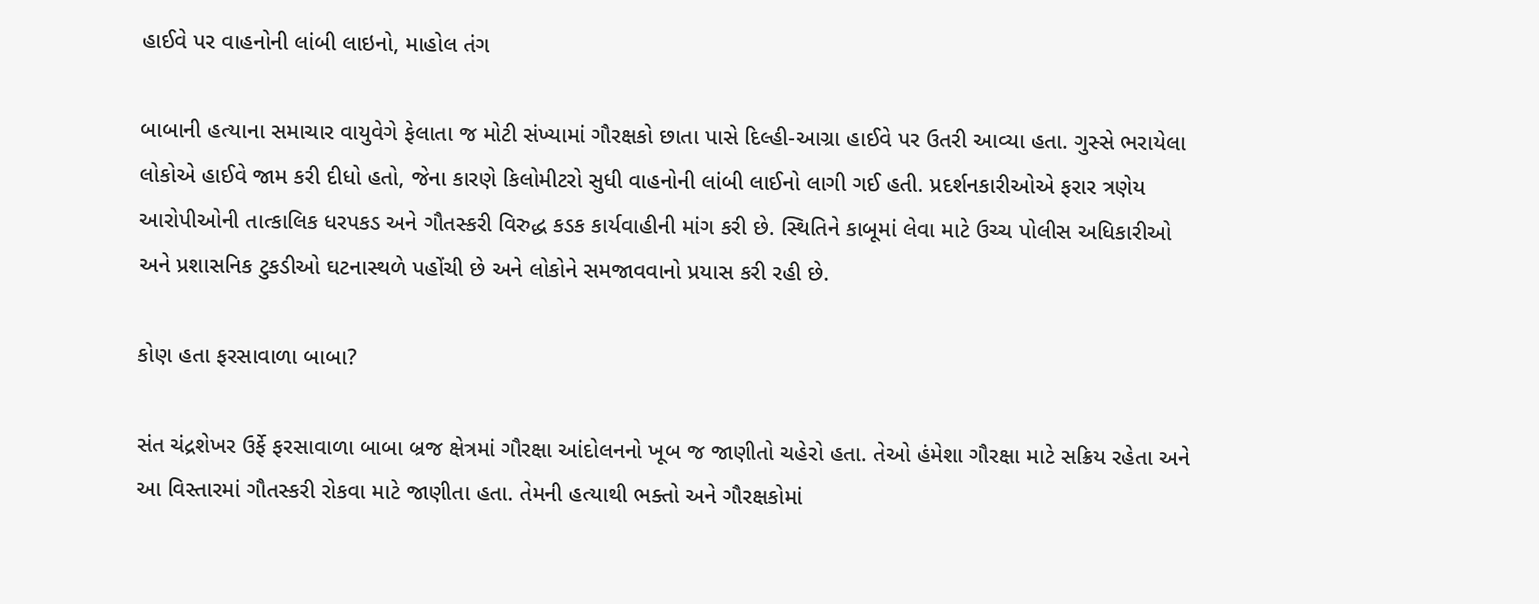હાઈવે પર વાહનોની લાંબી લાઇનો, માહોલ તંગ

બાબાની હત્યાના સમાચાર વાયુવેગે ફેલાતા જ મોટી સંખ્યામાં ગૌરક્ષકો છાતા પાસે દિલ્હી-આગ્રા હાઈવે પર ઉતરી આવ્યા હતા. ગુસ્સે ભરાયેલા લોકોએ હાઈવે જામ કરી દીધો હતો, જેના કારણે કિલોમીટરો સુધી વાહનોની લાંબી લાઈનો લાગી ગઈ હતી. પ્રદર્શનકારીઓએ ફરાર ત્રણેય આરોપીઓની તાત્કાલિક ધરપકડ અને ગૌતસ્કરી વિરુદ્ધ કડક કાર્યવાહીની માંગ કરી છે. સ્થિતિને કાબૂમાં લેવા માટે ઉચ્ચ પોલીસ અધિકારીઓ અને પ્રશાસનિક ટુકડીઓ ઘટનાસ્થળે પહોંચી છે અને લોકોને સમજાવવાનો પ્રયાસ કરી રહી છે.

કોણ હતા ફરસાવાળા બાબા?

સંત ચંદ્રશેખર ઉર્ફે ફરસાવાળા બાબા બ્રજ ક્ષેત્રમાં ગૌરક્ષા આંદોલનનો ખૂબ જ જાણીતો ચહેરો હતા. તેઓ હંમેશા ગૌરક્ષા માટે સક્રિય રહેતા અને આ વિસ્તારમાં ગૌતસ્કરી રોકવા માટે જાણીતા હતા. તેમની હત્યાથી ભક્તો અને ગૌરક્ષકોમાં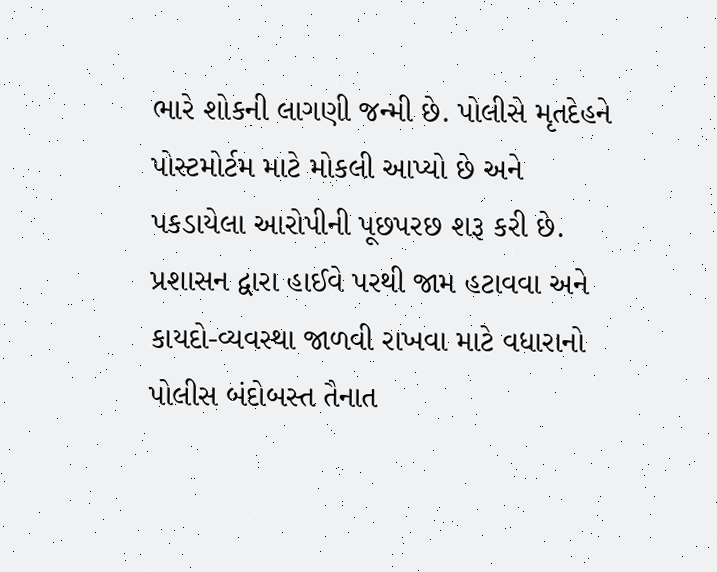ભારે શોકની લાગણી જન્મી છે. પોલીસે મૃતદેહને પોસ્ટમોર્ટમ માટે મોકલી આપ્યો છે અને પકડાયેલા આરોપીની પૂછપરછ શરૂ કરી છે. પ્રશાસન દ્વારા હાઈવે પરથી જામ હટાવવા અને કાયદો-વ્યવસ્થા જાળવી રાખવા માટે વધારાનો પોલીસ બંદોબસ્ત તૈનાત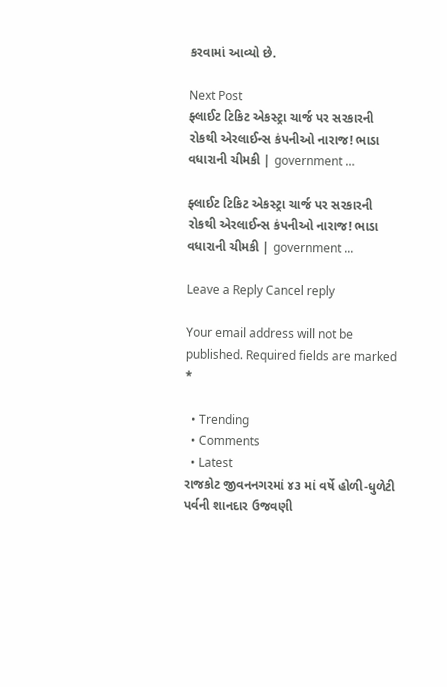કરવામાં આવ્યો છે.

Next Post
ફ્લાઈટ ટિકિટ એકસ્ટ્રા ચાર્જ પર સરકારની રોકથી એરલાઈન્સ કંપનીઓ નારાજ! ભાડા વધારાની ચીમકી | government …

ફ્લાઈટ ટિકિટ એકસ્ટ્રા ચાર્જ પર સરકારની રોકથી એરલાઈન્સ કંપનીઓ નારાજ! ભાડા વધારાની ચીમકી | government ...

Leave a Reply Cancel reply

Your email address will not be published. Required fields are marked *

  • Trending
  • Comments
  • Latest
રાજકોટ જીવનનગરમાં ૪૩ માં વર્ષે હોળી-ધુળેટી પર્વની શાનદાર ઉજવણી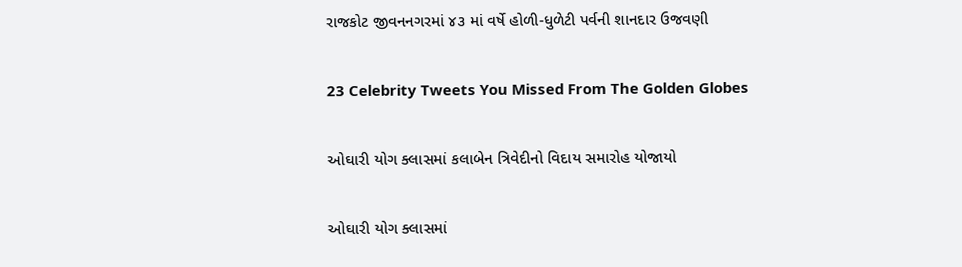રાજકોટ જીવનનગરમાં ૪૩ માં વર્ષે હોળી-ધુળેટી પર્વની શાનદાર ઉજવણી

23 Celebrity Tweets You Missed From The Golden Globes

ઓઘારી યોગ ક્લાસમાં કલાબેન ત્રિવેદીનો વિદાય સમારોહ યોજાયો

ઓઘારી યોગ ક્લાસમાં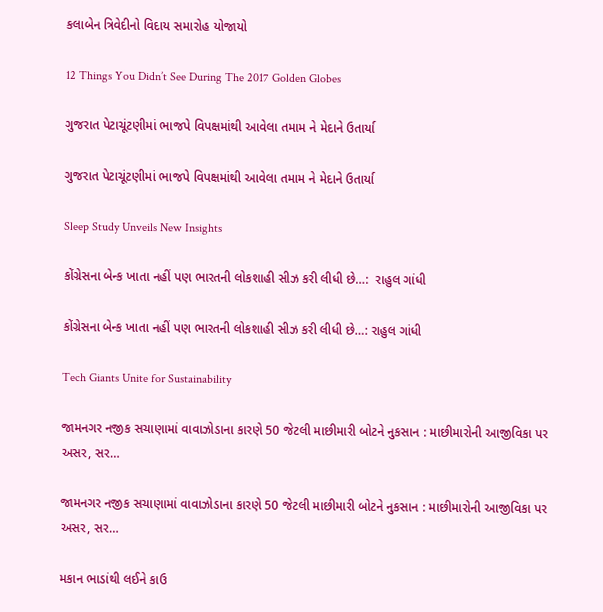કલાબેન ત્રિવેદીનો વિદાય સમારોહ યોજાયો

12 Things You Didn’t See During The 2017 Golden Globes

ગુજરાત પેટાચૂંટણીમાં ભાજપે વિપક્ષમાંથી આવેલા તમામ ને મેદાને ઉતાર્યા

ગુજરાત પેટાચૂંટણીમાં ભાજપે વિપક્ષમાંથી આવેલા તમામ ને મેદાને ઉતાર્યા

Sleep Study Unveils New Insights

કોંગ્રેસના બેન્ક ખાતા નહીં પણ ભારતની લોકશાહી સીઝ કરી લીધી છે…:  રાહુલ ગાંધી

કોંગ્રેસના બેન્ક ખાતા નહીં પણ ભારતની લોકશાહી સીઝ કરી લીધી છે…: રાહુલ ગાંધી

Tech Giants Unite for Sustainability

જામનગર નજીક સચાણામાં વાવાઝોડાના કારણે 50 જેટલી માછીમારી બોટને નુકસાન : માછીમારોની આજીવિકા પર અસર, સર…

જામનગર નજીક સચાણામાં વાવાઝોડાના કારણે 50 જેટલી માછીમારી બોટને નુકસાન : માછીમારોની આજીવિકા પર અસર, સર…

મકાન ભાડાંથી લઈને કાઉ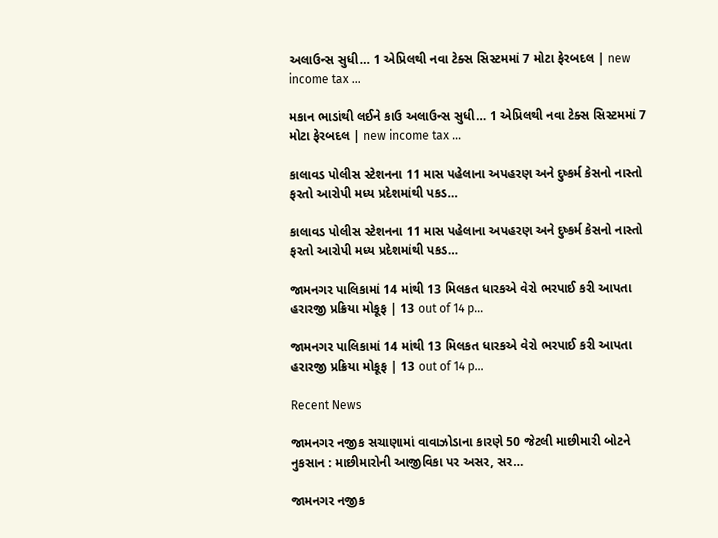અલાઉન્સ સુધી… 1 એપ્રિલથી નવા ટેક્સ સિસ્ટમમાં 7 મોટા ફેરબદલ | new income tax …

મકાન ભાડાંથી લઈને કાઉ અલાઉન્સ સુધી… 1 એપ્રિલથી નવા ટેક્સ સિસ્ટમમાં 7 મોટા ફેરબદલ | new income tax …

કાલાવડ પોલીસ સ્ટેશનના 11 માસ પહેલાના અપહરણ અને દુષ્કર્મ કેસનો નાસ્તો ફરતો આરોપી મધ્ય પ્રદેશમાંથી પકડ…

કાલાવડ પોલીસ સ્ટેશનના 11 માસ પહેલાના અપહરણ અને દુષ્કર્મ કેસનો નાસ્તો ફરતો આરોપી મધ્ય પ્રદેશમાંથી પકડ…

જામનગર પાલિકામાં 14 માંથી 13 મિલકત ધારકએ વેરો ભરપાઈ કરી આપતા હરારજી પ્રક્રિયા મોકૂફ | 13 out of 14 p…

જામનગર પાલિકામાં 14 માંથી 13 મિલકત ધારકએ વેરો ભરપાઈ કરી આપતા હરારજી પ્રક્રિયા મોકૂફ | 13 out of 14 p…

Recent News

જામનગર નજીક સચાણામાં વાવાઝોડાના કારણે 50 જેટલી માછીમારી બોટને નુકસાન : માછીમારોની આજીવિકા પર અસર, સર…

જામનગર નજીક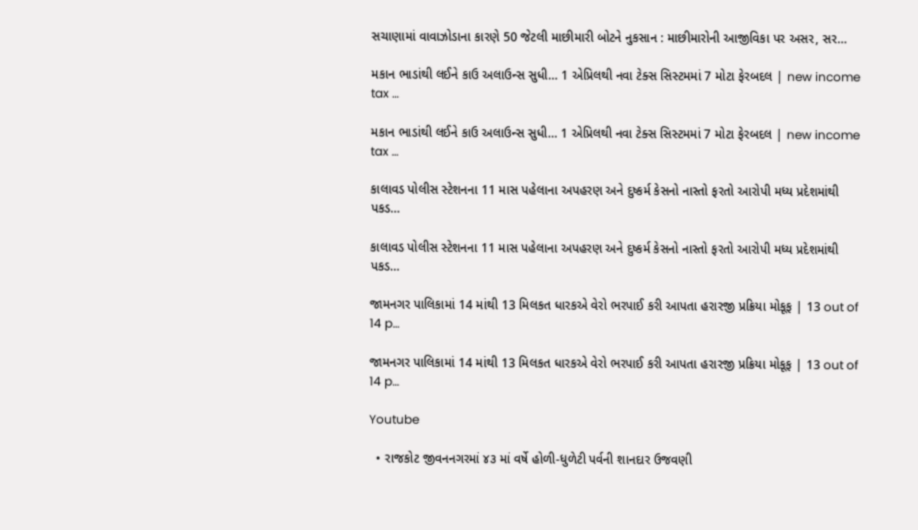સચાણામાં વાવાઝોડાના કારણે 50 જેટલી માછીમારી બોટને નુકસાન : માછીમારોની આજીવિકા પર અસર, સર…

મકાન ભાડાંથી લઈને કાઉ અલાઉન્સ સુધી… 1 એપ્રિલથી નવા ટેક્સ સિસ્ટમમાં 7 મોટા ફેરબદલ | new income tax …

મકાન ભાડાંથી લઈને કાઉ અલાઉન્સ સુધી… 1 એપ્રિલથી નવા ટેક્સ સિસ્ટમમાં 7 મોટા ફેરબદલ | new income tax …

કાલાવડ પોલીસ સ્ટેશનના 11 માસ પહેલાના અપહરણ અને દુષ્કર્મ કેસનો નાસ્તો ફરતો આરોપી મધ્ય પ્રદેશમાંથી પકડ…

કાલાવડ પોલીસ સ્ટેશનના 11 માસ પહેલાના અપહરણ અને દુષ્કર્મ કેસનો નાસ્તો ફરતો આરોપી મધ્ય પ્રદેશમાંથી પકડ…

જામનગર પાલિકામાં 14 માંથી 13 મિલકત ધારકએ વેરો ભરપાઈ કરી આપતા હરારજી પ્રક્રિયા મોકૂફ | 13 out of 14 p…

જામનગર પાલિકામાં 14 માંથી 13 મિલકત ધારકએ વેરો ભરપાઈ કરી આપતા હરારજી પ્રક્રિયા મોકૂફ | 13 out of 14 p…

Youtube

  • રાજકોટ જીવનનગરમાં ૪૩ માં વર્ષે હોળી-ધુળેટી પર્વની શાનદાર ઉજવણી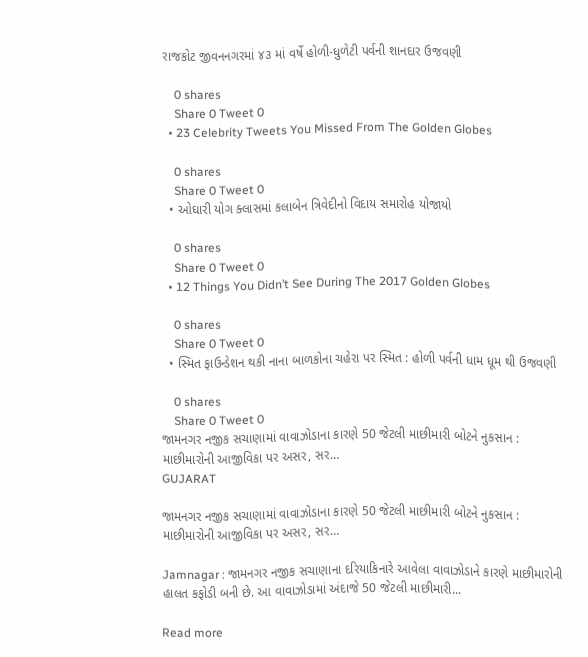રાજકોટ જીવનનગરમાં ૪૩ માં વર્ષે હોળી-ધુળેટી પર્વની શાનદાર ઉજવણી

    0 shares
    Share 0 Tweet 0
  • 23 Celebrity Tweets You Missed From The Golden Globes

    0 shares
    Share 0 Tweet 0
  • ઓઘારી યોગ ક્લાસમાં કલાબેન ત્રિવેદીનો વિદાય સમારોહ યોજાયો

    0 shares
    Share 0 Tweet 0
  • 12 Things You Didn’t See During The 2017 Golden Globes

    0 shares
    Share 0 Tweet 0
  • સ્મિત ફાઉન્ડેશન થકી નાના બાળકોના ચહેરા પર સ્મિત : હોળી પર્વની ધામ ધૂમ થી ઉજવણી

    0 shares
    Share 0 Tweet 0
જામનગર નજીક સચાણામાં વાવાઝોડાના કારણે 50 જેટલી માછીમારી બોટને નુકસાન : માછીમારોની આજીવિકા પર અસર, સર…
GUJARAT

જામનગર નજીક સચાણામાં વાવાઝોડાના કારણે 50 જેટલી માછીમારી બોટને નુકસાન : માછીમારોની આજીવિકા પર અસર, સર…

Jamnagar : જામનગર નજીક સચાણાના દરિયાકિનારે આવેલા વાવાઝોડાને કારણે માછીમારોની હાલત કફોડી બની છે. આ વાવાઝોડામાં અંદાજે 50 જેટલી માછીમારી...

Read more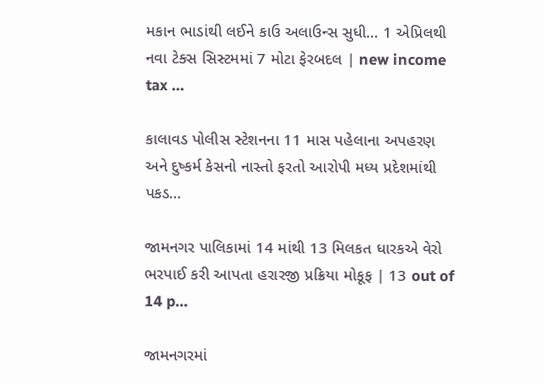મકાન ભાડાંથી લઈને કાઉ અલાઉન્સ સુધી… 1 એપ્રિલથી નવા ટેક્સ સિસ્ટમમાં 7 મોટા ફેરબદલ | new income tax …

કાલાવડ પોલીસ સ્ટેશનના 11 માસ પહેલાના અપહરણ અને દુષ્કર્મ કેસનો નાસ્તો ફરતો આરોપી મધ્ય પ્રદેશમાંથી પકડ…

જામનગર પાલિકામાં 14 માંથી 13 મિલકત ધારકએ વેરો ભરપાઈ કરી આપતા હરારજી પ્રક્રિયા મોકૂફ | 13 out of 14 p…

જામનગરમાં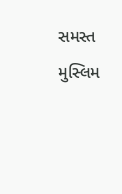સમસ્ત મુસ્લિમ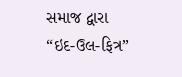સમાજ દ્વારા “ઇદ-ઉલ-ફિત્ર”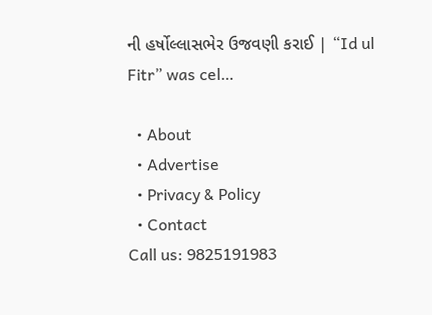ની હર્ષોલ્લાસભેર ઉજવણી કરાઈ | “Id ul Fitr” was cel…

  • About
  • Advertise
  • Privacy & Policy
  • Contact
Call us: 9825191983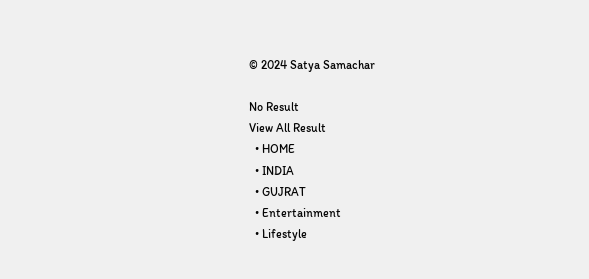© 2024 Satya Samachar

No Result
View All Result
  • HOME
  • INDIA
  • GUJRAT
  • Entertainment
  • Lifestyle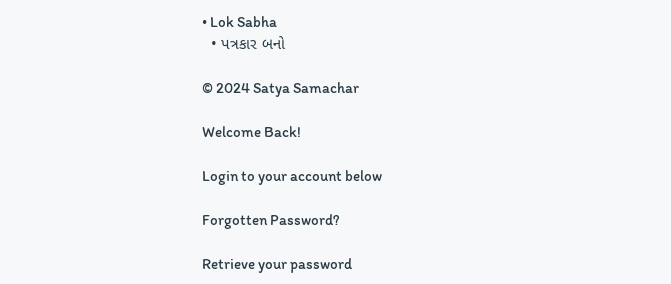• Lok Sabha
  • પત્રકાર બનો

© 2024 Satya Samachar

Welcome Back!

Login to your account below

Forgotten Password?

Retrieve your password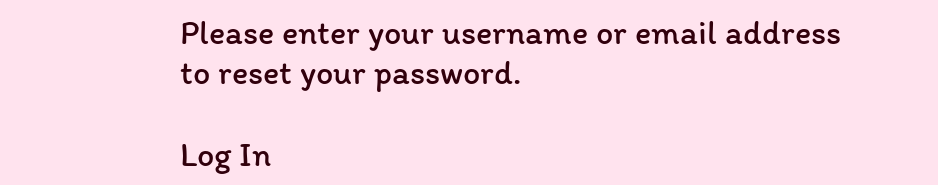Please enter your username or email address to reset your password.

Log In